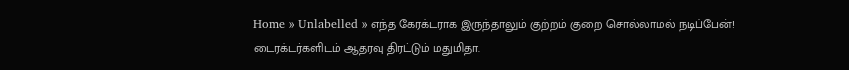Home » Unlabelled » எந்த கேரக்டராக இருந்தாலும் குற்றம் குறை சொல்லாமல் நடிப்பேன்! டைரக்டர்களிடம் ஆதரவு திரட்டும் மதுமிதா.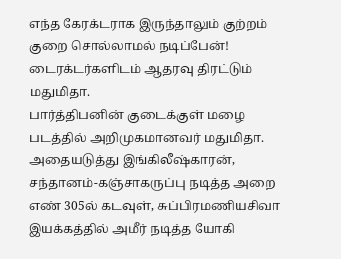எந்த கேரக்டராக இருந்தாலும் குற்றம் குறை சொல்லாமல் நடிப்பேன்! டைரக்டர்களிடம் ஆதரவு திரட்டும் மதுமிதா.
பார்த்திபனின் குடைக்குள் மழை படத்தில் அறிமுகமானவர் மதுமிதா. அதையடுத்து இங்கிலீஷ்காரன், சந்தானம்-கஞ்சாகருப்பு நடித்த அறை எண் 305ல் கடவுள், சுப்பிரமணியசிவா இயக்கத்தில் அமீர் நடித்த யோகி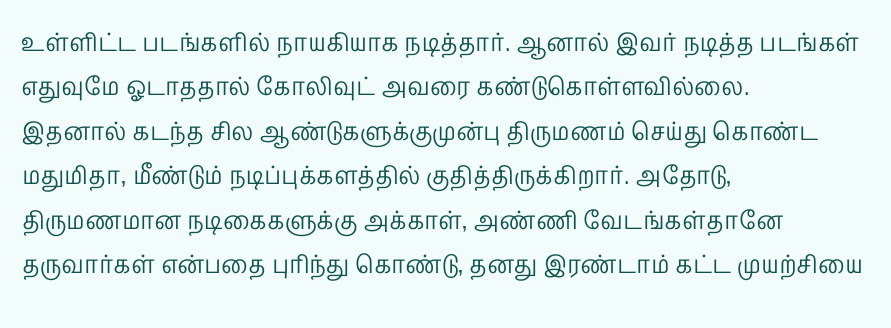உள்ளிட்ட படங்களில் நாயகியாக நடித்தார். ஆனால் இவர் நடித்த படங்கள் எதுவுமே ஓடாததால் கோலிவுட் அவரை கண்டுகொள்ளவில்லை.
இதனால் கடந்த சில ஆண்டுகளுக்குமுன்பு திருமணம் செய்து கொண்ட மதுமிதா, மீண்டும் நடிப்புக்களத்தில் குதித்திருக்கிறார். அதோடு, திருமணமான நடிகைகளுக்கு அக்காள், அண்ணி வேடங்கள்தானே தருவார்கள் என்பதை புரிந்து கொண்டு, தனது இரண்டாம் கட்ட முயற்சியை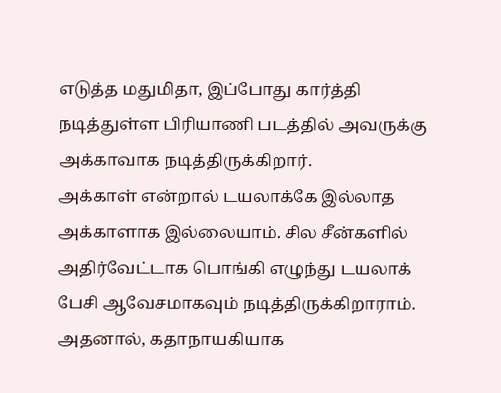எடுத்த மதுமிதா, இப்போது கார்த்தி நடித்துள்ள பிரியாணி படத்தில் அவருக்கு அக்காவாக நடித்திருக்கிறார்.
அக்காள் என்றால் டயலாக்கே இல்லாத அக்காளாக இல்லையாம். சில சீன்களில் அதிர்வேட்டாக பொங்கி எழுந்து டயலாக் பேசி ஆவேசமாகவும் நடித்திருக்கிறாராம். அதனால், கதாநாயகியாக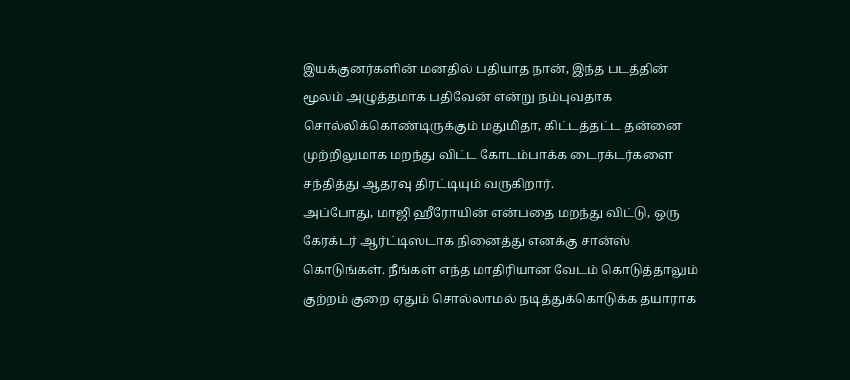இயக்குனர்களின் மனதில் பதியாத நான், இந்த படத்தின் மூலம் அழுத்தமாக பதிவேன் என்று நம்புவதாக சொல்லிக்கொண்டிருக்கும் மதுமிதா, கிட்டத்தட்ட தன்னை முற்றிலுமாக மறந்து விட்ட கோடம்பாக்க டைரக்டர்களை சந்தித்து ஆதரவு திரட்டியும் வருகிறார்.
அப்போது, மாஜி ஹீரோயின் என்பதை மறந்து விட்டு, ஒரு கேரக்டர் ஆர்ட்டிஸடாக நினைத்து எனக்கு சான்ஸ் கொடுங்கள். நீங்கள் எந்த மாதிரியான வேடம் கொடுத்தாலும் குற்றம் குறை ஏதும் சொல்லாமல் நடித்துக்கொடுக்க தயாராக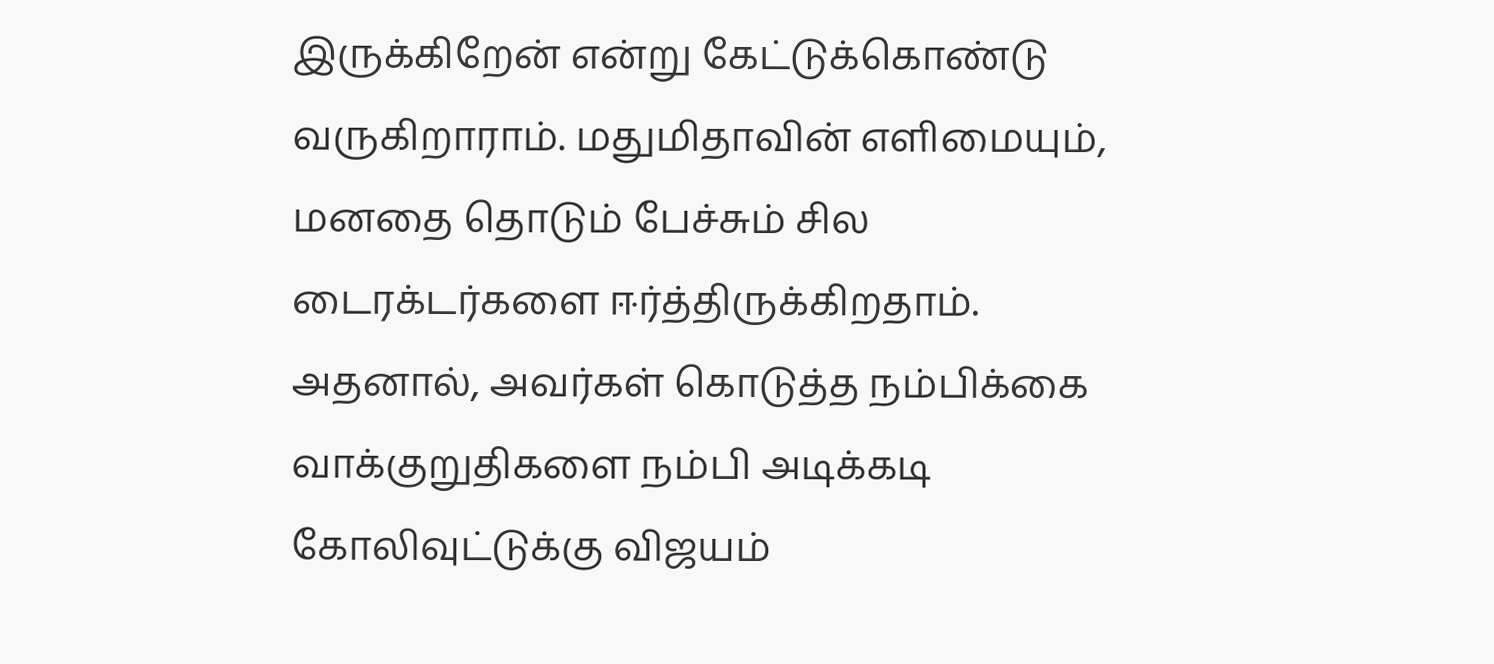இருக்கிறேன் என்று கேட்டுக்கொண்டு வருகிறாராம். மதுமிதாவின் எளிமையும், மனதை தொடும் பேச்சும் சில டைரக்டர்களை ஈர்த்திருக்கிறதாம். அதனால், அவர்கள் கொடுத்த நம்பிக்கை வாக்குறுதிகளை நம்பி அடிக்கடி கோலிவுட்டுக்கு விஜயம்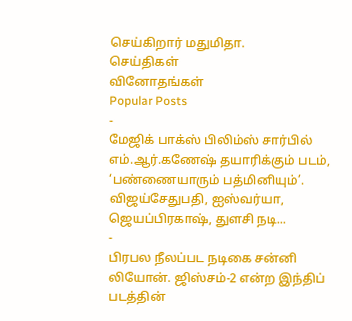செய்கிறார் மதுமிதா.
செய்திகள்
வினோதங்கள்
Popular Posts
-
மேஜிக் பாக்ஸ் பிலிம்ஸ் சார்பில் எம்.ஆர்.கணேஷ் தயாரிக்கும் படம், ‘பண்ணையாரும் பத்மினியும்’. விஜய்சேதுபதி, ஐஸ்வர்யா, ஜெயப்பிரகாஷ், துளசி நடி...
-
பிரபல நீலப்பட நடிகை சன்னி லியோன். ஜிஸ்சம்-2 என்ற இந்திப் படத்தின்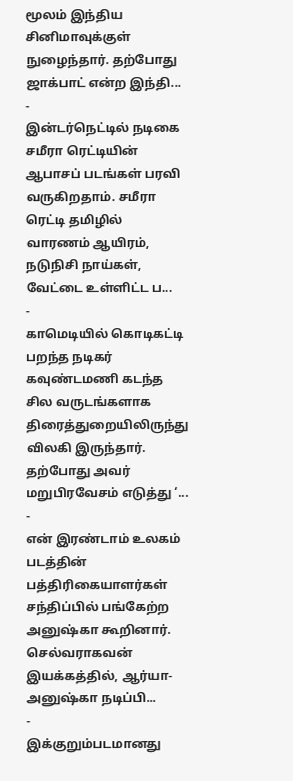மூலம் இந்திய சினிமாவுக்குள் நுழைந்தார். தற்போது ஜாக்பாட் என்ற இந்தி...
-
இன்டர்நெட்டில் நடிகை சமீரா ரெட்டியின் ஆபாசப் படங்கள் பரவி வருகிறதாம். சமீரா ரெட்டி தமிழில் வாரணம் ஆயிரம், நடுநிசி நாய்கள், வேட்டை உள்ளிட்ட ப...
-
காமெடியில் கொடிகட்டி பறந்த நடிகர் கவுண்டமணி கடந்த சில வருடங்களாக திரைத்துறையிலிருந்து விலகி இருந்தார். தற்போது அவர் மறுபிரவேசம் எடுத்து ‘...
-
என் இரண்டாம் உலகம் படத்தின் பத்திரிகையாளர்கள் சந்திப்பில் பங்கேற்ற அனுஷ்கா கூறினார். செல்வராகவன் இயக்கத்தில், ஆர்யா-அனுஷ்கா நடிப்பி...
-
இக்குறும்படமானது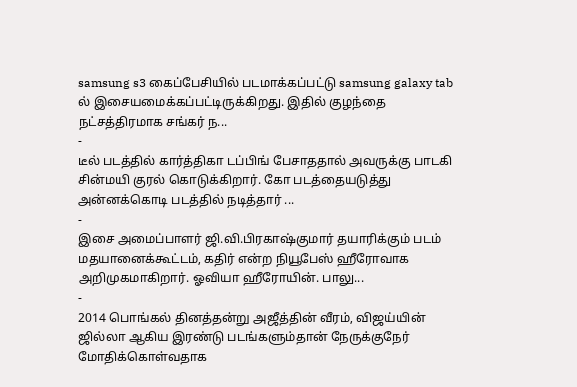samsung s3 கைப்பேசியில் படமாக்கப்பட்டு samsung galaxy tab ல் இசையமைக்கப்பட்டிருக்கிறது. இதில் குழந்தை நட்சத்திரமாக சங்கர் ந...
-
டீல் படத்தில் கார்த்திகா டப்பிங் பேசாததால் அவருக்கு பாடகி சின்மயி குரல் கொடுக்கிறார். கோ படத்தையடுத்து அன்னக்கொடி படத்தில் நடித்தார் ...
-
இசை அமைப்பாளர் ஜி.வி.பிரகாஷ்குமார் தயாரிக்கும் படம் மதயானைக்கூட்டம், கதிர் என்ற நியூபேஸ் ஹீரோவாக அறிமுகமாகிறார். ஓவியா ஹீரோயின். பாலு...
-
2014 பொங்கல் தினத்தன்று அஜீத்தின் வீரம், விஜய்யின் ஜில்லா ஆகிய இரண்டு படங்களும்தான் நேருக்குநேர் மோதிக்கொள்வதாக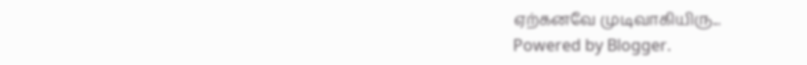ஏற்கனவே முடிவாகியிரு...
Powered by Blogger.